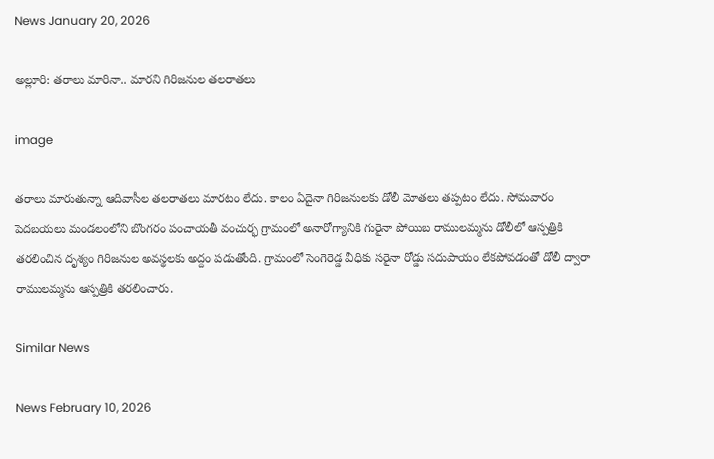News January 20, 2026

అల్లూరి: తరాలు మారినా.. మారని గిరిజనుల తలరాతలు

image

తరాలు మారుతున్నా ఆదివాసీల తలరాతలు మారటం లేదు. కాలం ఏదైనా గిరిజనులకు డోలీ మోతలు తప్పటం లేదు. సోమవారం పెదబయలు మండలంలోని బొంగరం పంచాయతీ వంచుర్భ గ్రామంలో అనారోగ్యానికి గురైనా పోయిబ రాములమ్మను డోలీలో ఆస్పత్రికి తరలించిన దృశ్యం గిరిజనుల అవస్థలకు అద్దం పడుతోంది. గ్రామంలో సెంగెరెడ్డ వీధికు సరైనా రోడ్డు సదుపాయం లేకపోవడంతో డోలీ ద్వారా రాములమ్మను ఆస్పత్రికి తరలించారు.

Similar News

News February 10, 2026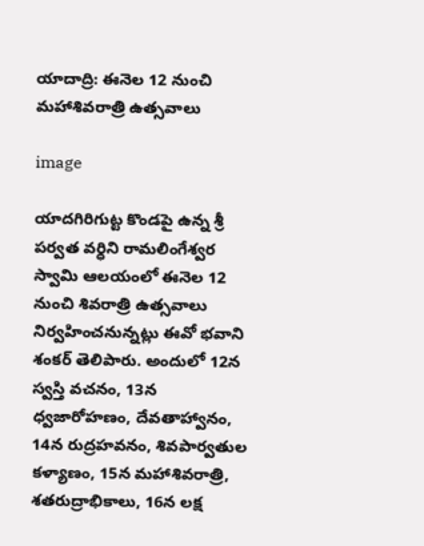యాదాద్రి: ఈనెల 12 నుంచి మహాశివరాత్రి ఉత్సవాలు

image

యాదగిరిగుట్ట కొండపై ఉన్న శ్రీ పర్వత వర్ధిని రామలింగేశ్వర స్వామి ఆలయంలో ఈనెల 12 నుంచి శివరాత్రి ఉత్సవాలు నిర్వహించనున్నట్లు ఈవో భవాని శంకర్ తెలిపారు. అందులో 12న స్వస్తి వచనం, 13న ధ్వజారోహణం, దేవతాహ్వానం, 14న రుద్రహవనం, శివపార్వతుల కళ్యాణం, 15న మహాశివరాత్రి, శతరుద్రాభికాలు, 16న లక్ష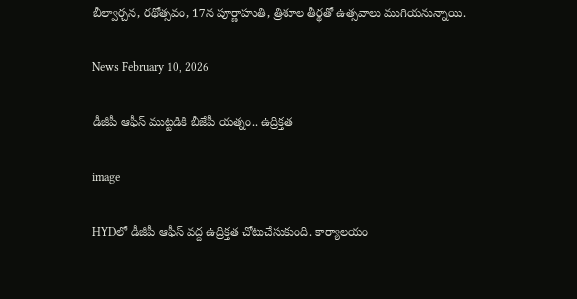బీల్వార్చన, రథోత్సవం, 17న పూర్ణాహుతి, త్రిశూల తీర్థతో ఉత్సవాలు ముగియనున్నాయి.

News February 10, 2026

డీజీపీ ఆఫీస్ ముట్టడికి బీజేపీ యత్నం.. ఉద్రిక్తత

image

HYDలో డీజీపీ ఆఫీస్ వద్ద ఉద్రిక్తత చోటుచేసుకుంది. కార్యాలయం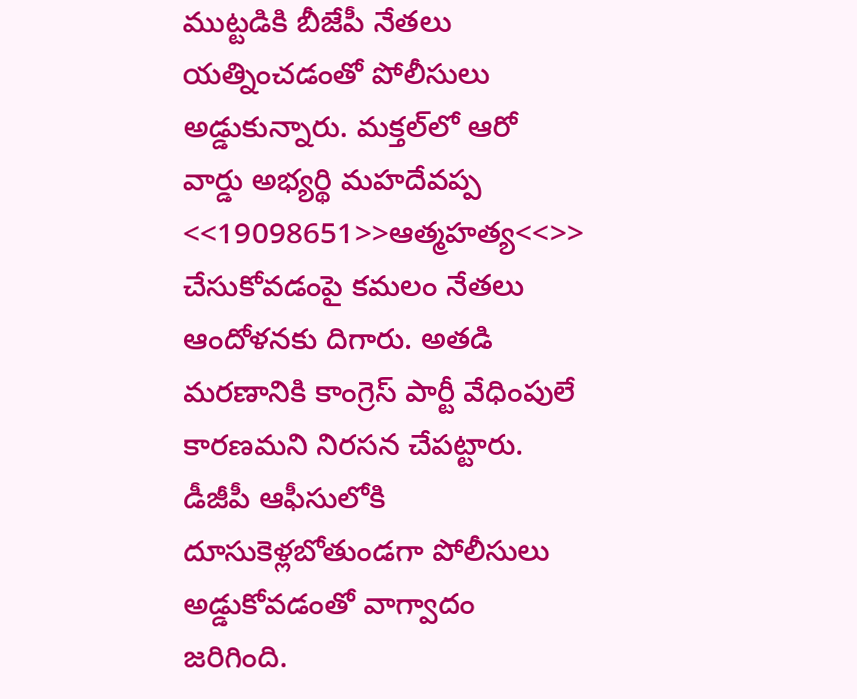ముట్టడికి బీజేపీ నేతలు యత్నించడంతో పోలీసులు అడ్డుకున్నారు. మక్తల్‌లో ఆరో వార్డు అభ్యర్థి మహదేవప్ప <<19098651>>ఆత్మహత్య<<>> చేసుకోవడంపై కమలం నేతలు ఆందోళనకు దిగారు. అతడి మరణానికి కాంగ్రెస్ పార్టీ వేధింపులే కారణమని నిరసన చేపట్టారు. డీజీపీ ఆఫీసులోకి దూసుకెళ్లబోతుండగా పోలీసులు అడ్డుకోవడంతో వాగ్వాదం జరిగింది.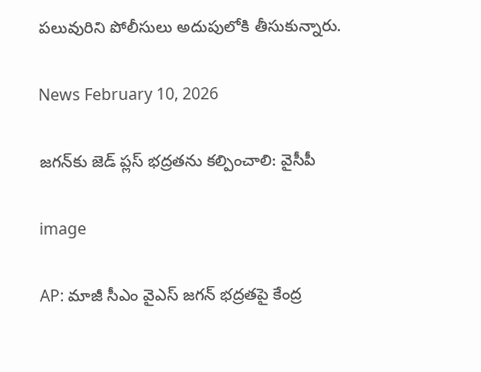పలువురిని పోలీసులు అదుపులోకి తీసుకున్నారు.

News February 10, 2026

జగన్‌కు జెడ్ ప్లస్ భద్రతను కల్పించాలి: వైసీపీ

image

AP: మాజీ సీఎం వైఎస్ జగన్ భద్రతపై కేంద్ర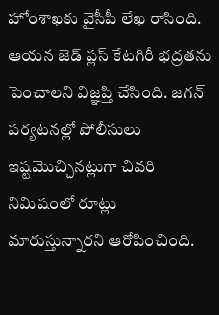హోంశాఖకు వైసీపీ లేఖ రాసింది. ఆయన జెడ్ ప్లస్ కేటగిరీ భద్రతను పెంచాలని విజ్ఞప్తి చేసింది. జగన్ పర్యటనల్లో పోలీసులు ఇష్టమొచ్చినట్లుగా చివరి నిమిషంలో రూట్లు మారుస్తున్నారని ఆరోపించింది.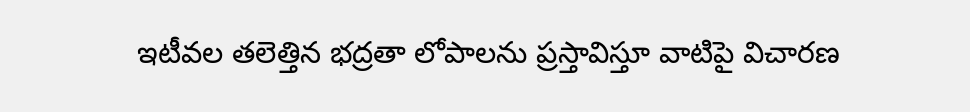ఇటీవల తలెత్తిన భద్రతా లోపాలను ప్రస్తావిస్తూ వాటిపై విచారణ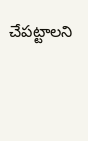చేపట్టాలని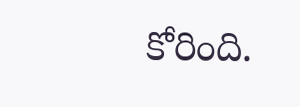కోరింది.